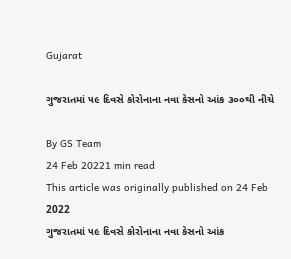Gujarat

ગુજરાતમાં ૫૯ દિવસે કોરોનાના નવા કેસનો આંક ૩૦૦થી નીચે

By GS Team
24 Feb 20221 min read
This article was originally published on 24 Feb 2022
ગુજરાતમાં ૫૯ દિવસે કોરોનાના નવા કેસનો આંક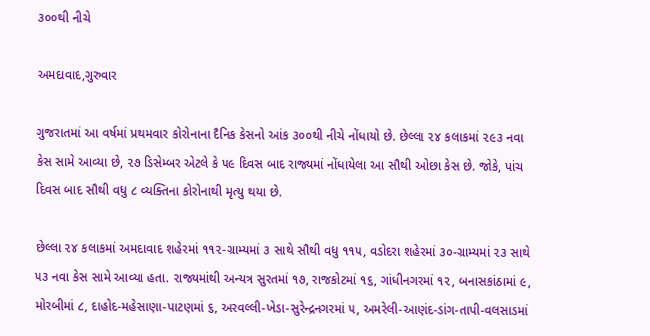૩૦૦થી નીચે

અમદાવાદ,ગુરુવાર

ગુજરાતમાં આ વર્ષમાં પ્રથમવાર કોરોનાના દૈનિક કેસનો આંક ૩૦૦થી નીચે નોંધાયો છે. છેલ્લા ૨૪ કલાકમાં ૨૯૩ નવા કેસ સામે આવ્યા છે, ૨૭ ડિસેમ્બર એટલે કે ૫૯ દિવસ બાદ રાજ્યમાં નોંધાયેલા આ સૌથી ઓછા કેસ છે. જોકે, પાંચ દિવસ બાદ સૌથી વધુ ૮ વ્યક્તિના કોરોનાથી મૃત્યુ થયા છે.

છેલ્લા ૨૪ કલાકમાં અમદાવાદ શહેરમાં ૧૧૨-ગ્રામ્યમાં ૩ સાથે સૌથી વધુ ૧૧૫, વડોદરા શહેરમાં ૩૦-ગ્રામ્યમાં ૨૩ સાથે ૫૩ નવા કેસ સામે આવ્યા હતા. રાજ્યમાંથી અન્યત્ર સુરતમાં ૧૭, રાજકોટમાં ૧૬, ગાંધીનગરમાં ૧૨, બનાસકાંઠામાં ૯, મોરબીમાં ૮, દાહોદ-મહેસાણા-પાટણમાં ૬, અરવલ્લી-ખેડા-સુરેન્દ્રનગરમાં ૫, અમરેલી-આણંદ-ડાંગ-તાપી-વલસાડમાં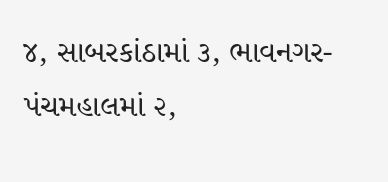૪, સાબરકાંઠામાં ૩, ભાવનગર-પંચમહાલમાં ૨,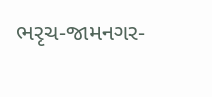ભરૃચ-જામનગર-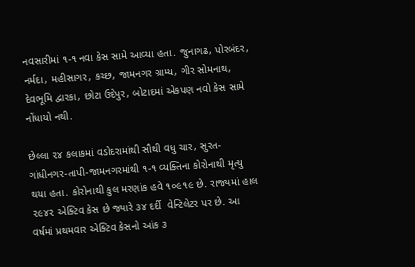નવસારીમાં ૧-૧ નવા કેસ સામે આવ્યા હતા. જુનાગઢ, પોરબંદર, નર્મદા, મહીસાગર, કચ્છ, જામનગર ગ્રામ્ય, ગીર સોમનાથ, દેવભૂમિ દ્વારકા, છોટા ઉદેપુર, બોટાદમાં એકપણ નવો કેસ સામે નોંધાયો નથી.

છેલ્લા ૨૪ કલાકમાં વડોદરામાંથી સૌથી વધુ ચાર, સુરત-ગાંધીનગર-તાપી-જામનગરમાંથી ૧-૧ વ્યક્તિના કોરોનાથી મૃત્યુ થયા હતા. કોરોનાથી કુલ મરણાંક હવે ૧૦૯૧૯ છે. રાજ્યમાં હાલ ૨૯૪૨ એક્ટિવ કેસ છે જ્યારે ૩૪ દર્દી  વેન્ટિલેટર પર છે. આ વર્ષમાં પ્રથમવાર એક્ટિવ કેસનો આંક ૩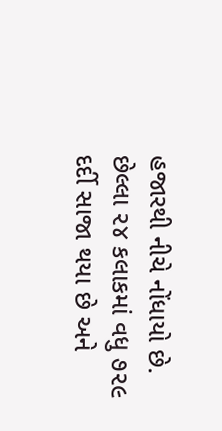હજારથી નીચે નોંધાયો છે. છેલ્લા ૨૪ કલાકમાં વધુ ૭૨૯ દર્દી સાજા થયા છે અને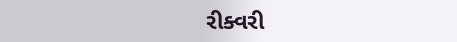રીક્વરી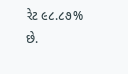રેટ ૯૮.૮૭% છે.